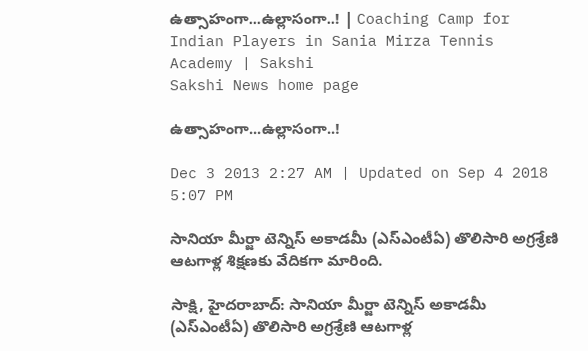ఉత్సాహంగా...ఉల్లాసంగా..! | Coaching Camp for Indian Players in Sania Mirza Tennis Academy | Sakshi
Sakshi News home page

ఉత్సాహంగా...ఉల్లాసంగా..!

Dec 3 2013 2:27 AM | Updated on Sep 4 2018 5:07 PM

సానియా మీర్జా టెన్నిస్ అకాడమీ (ఎస్‌ఎంటీఏ) తొలిసారి అగ్రశ్రేణి ఆటగాళ్ల శిక్షణకు వేదికగా మారింది.

సాక్షి, హైదరాబాద్: సానియా మీర్జా టెన్నిస్ అకాడమీ (ఎస్‌ఎంటీఏ) తొలిసారి అగ్రశ్రేణి ఆటగాళ్ల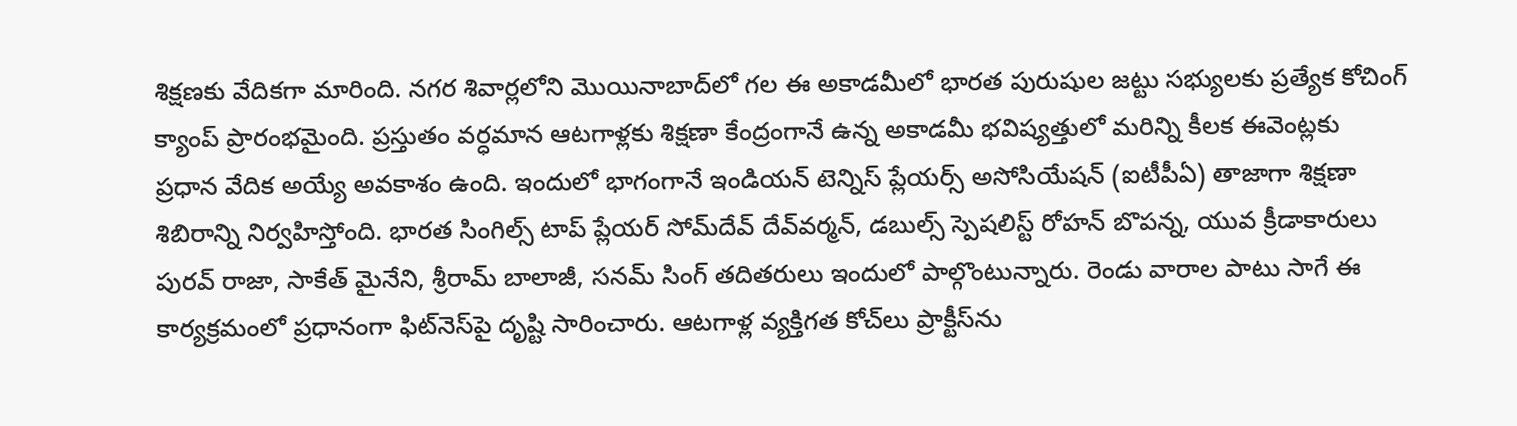శిక్షణకు వేదికగా మారింది. నగర శివార్లలోని మొయినాబాద్‌లో గల ఈ అకాడమీలో భారత పురుషుల జట్టు సభ్యులకు ప్రత్యేక కోచింగ్ క్యాంప్ ప్రారంభమైంది. ప్రస్తుతం వర్ధమాన ఆటగాళ్లకు శిక్షణా కేంద్రంగానే ఉన్న అకాడమీ భవిష్యత్తులో మరిన్ని కీలక ఈవెంట్లకు ప్రధాన వేదిక అయ్యే అవకాశం ఉంది. ఇందులో భాగంగానే ఇండియన్ టెన్నిస్ ప్లేయర్స్ అసోసియేషన్ (ఐటీపీఏ) తాజాగా శిక్షణా శిబిరాన్ని నిర్వహిస్తోంది. భారత సింగిల్స్ టాప్ ప్లేయర్ సోమ్‌దేవ్ దేవ్‌వర్మన్, డబుల్స్ స్పెషలిస్ట్ రోహన్ బొపన్న, యువ క్రీడాకారులు పురవ్ రాజా, సాకేత్ మైనేని, శ్రీరామ్ బాలాజీ, సనమ్ సింగ్ తదితరులు ఇందులో పాల్గొంటున్నారు. రెండు వారాల పాటు సాగే ఈ కార్యక్రమంలో ప్రధానంగా ఫిట్‌నెస్‌పై దృష్టి సారించారు. ఆటగాళ్ల వ్యక్తిగత కోచ్‌లు ప్రాక్టీస్‌ను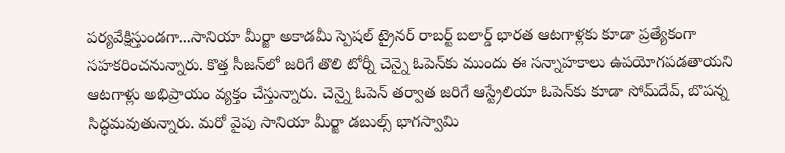పర్యవేక్షిస్తుండగా...సానియా మీర్జా అకాడమీ స్పెషల్ ట్రైనర్ రాబర్ట్ బలార్డ్ భారత ఆటగాళ్లకు కూడా ప్రత్యేకంగా సహకరించనున్నారు. కొత్త సీజన్‌లో జరిగే తొలి టోర్నీ చెన్నై ఓపెన్‌కు ముందు ఈ సన్నాహకాలు ఉపయోగపడతాయని ఆటగాళ్లు అభిప్రాయం వ్యక్తం చేస్తున్నారు. చెన్నై ఓపెన్ తర్వాత జరిగే ఆస్ట్రేలియా ఓపెన్‌కు కూడా సోమ్‌దేవ్, బొపన్న సిద్ధమవుతున్నారు. మరో వైపు సానియా మీర్జా డబుల్స్ భాగస్వామి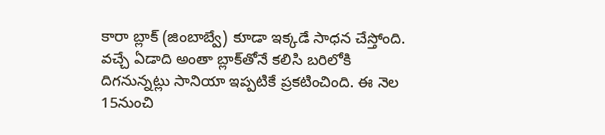కారా బ్లాక్ (జింబాబ్వే) కూడా ఇక్కడే సాధన చేస్తోంది. వచ్చే ఏడాది అంతా బ్లాక్‌తోనే కలిసి బరిలోకి దిగనున్నట్లు సానియా ఇప్పటికే ప్రకటించింది. ఈ నెల 15నుంచి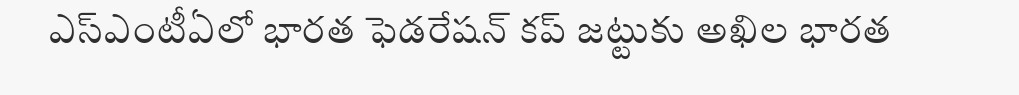ఎస్‌ఎంటీఏలో భారత ఫెడరేషన్ కప్ జట్టుకు అఖిల భారత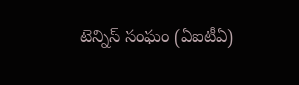టెన్నిస్ సంఘం (ఏఐటీఏ)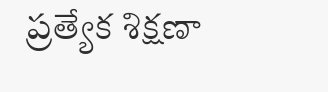ప్రత్యేక శిక్షణా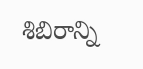శిబిరాన్ని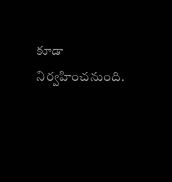కూడా నిర్వహించనుంది.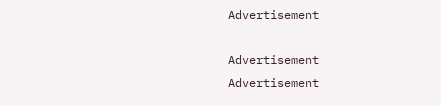Advertisement

Advertisement
Advertisement